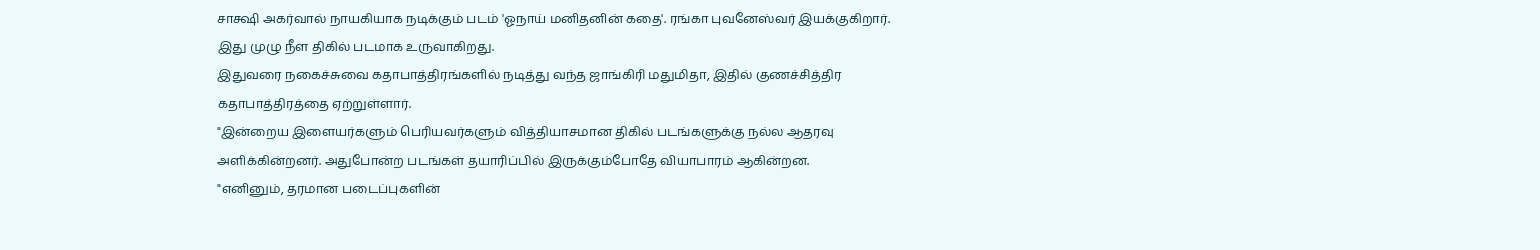சாக்ஷி அகர்வால் நாயகியாக நடிக்கும் படம் 'ஓநாய் மனிதனின் கதை'. ரங்கா புவனேஸ்வர் இயக்குகிறார்.
இது முழு நீள திகில் படமாக உருவாகிறது.
இதுவரை நகைச்சுவை கதாபாத்திரங்களில் நடித்து வந்த ஜாங்கிரி மதுமிதா, இதில் குணச்சித்திர கதாபாத்திரத்தை ஏற்றுள்ளார்.
"இன்றைய இளையர்களும் பெரியவர்களும் வித்தியாசமான திகில் படங்களுக்கு நல்ல ஆதரவு அளிக்கின்றனர். அதுபோன்ற படங்கள் தயாரிப்பில் இருக்கும்போதே வியாபாரம் ஆகின்றன.
"எனினும், தரமான படைப்புகளின்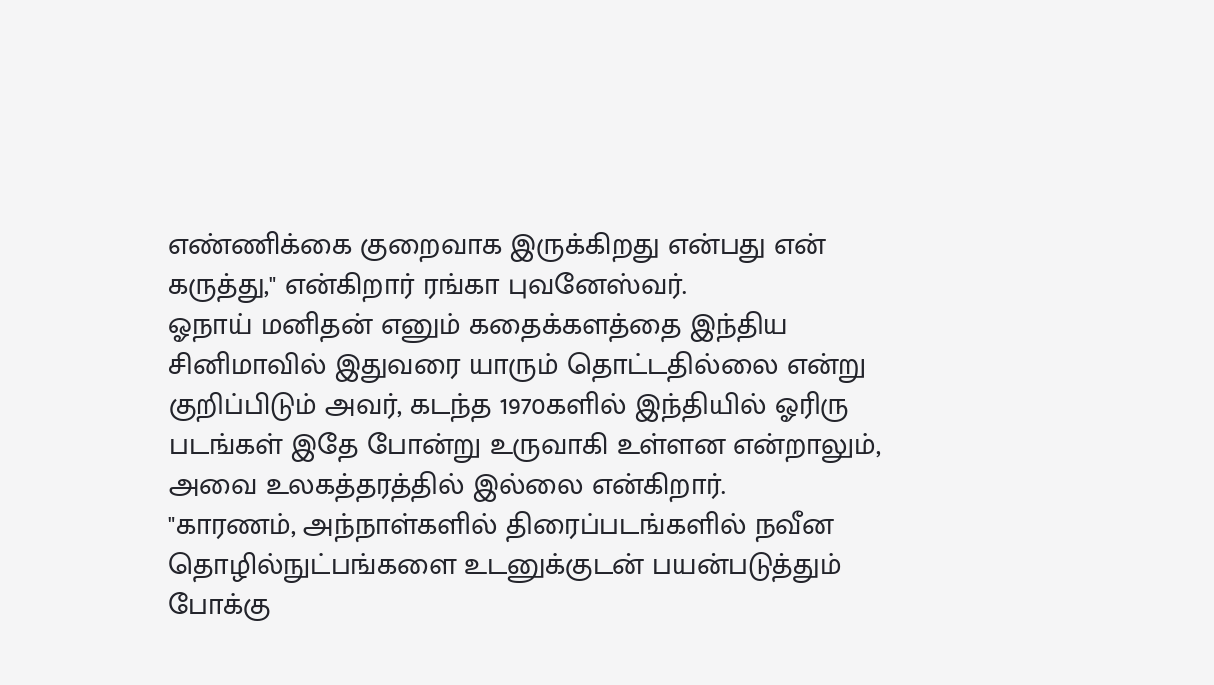எண்ணிக்கை குறைவாக இருக்கிறது என்பது என் கருத்து," என்கிறார் ரங்கா புவனேஸ்வர்.
ஓநாய் மனிதன் எனும் கதைக்களத்தை இந்திய சினிமாவில் இதுவரை யாரும் தொட்டதில்லை என்று குறிப்பிடும் அவர், கடந்த 1970களில் இந்தியில் ஓரிரு படங்கள் இதே போன்று உருவாகி உள்ளன என்றாலும், அவை உலகத்தரத்தில் இல்லை என்கிறார்.
"காரணம், அந்நாள்களில் திரைப்படங்களில் நவீன தொழில்நுட்பங்களை உடனுக்குடன் பயன்படுத்தும் போக்கு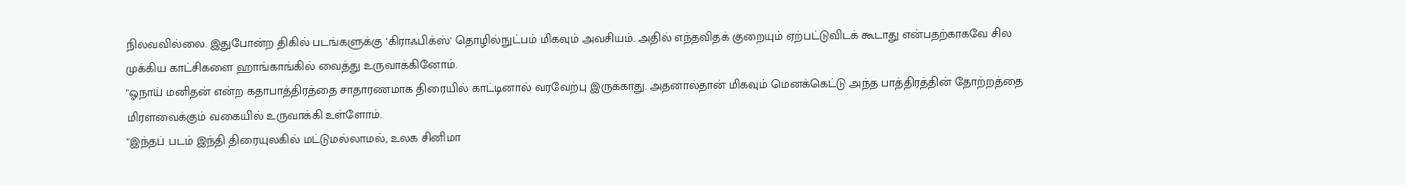நிலவவில்லை. இதுபோன்ற திகில் படங்களுக்கு 'கிராஃபிக்ஸ்' தொழில்நுட்பம் மிகவும் அவசியம். அதில் எந்தவிதக் குறையும் ஏற்பட்டுவிடக் கூடாது என்பதற்காகவே சில முக்கிய காட்சிகளை ஹாங்காங்கில் வைத்து உருவாக்கினோம்.
"ஓநாய் மனிதன் என்ற கதாபாத்திரத்தை சாதாரணமாக திரையில் காட்டினால் வரவேற்பு இருக்காது. அதனால்தான் மிகவும் மெனக்கெட்டு அந்த பாத்திரத்தின் தோற்றத்தை மிரளவைக்கும் வகையில் உருவாக்கி உள்ளோம்.
"இந்தப் படம் இந்தி திரையுலகில் மட்டுமல்லாமல், உலக சினிமா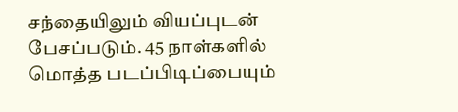சந்தையிலும் வியப்புடன் பேசப்படும். 45 நாள்களில் மொத்த படப்பிடிப்பையும்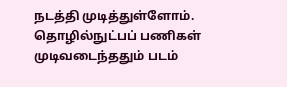நடத்தி முடித்துள்ளோம். தொழில்நுட்பப் பணிகள் முடிவடைந்ததும் படம்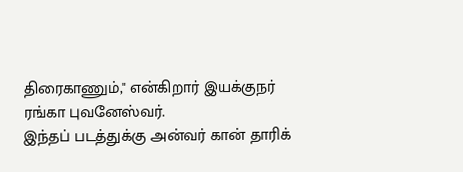திரைகாணும்," என்கிறார் இயக்குநர் ரங்கா புவனேஸ்வர்.
இந்தப் படத்துக்கு அன்வர் கான் தாரிக்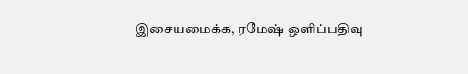இசையமைக்க, ரமேஷ் ஒளிப்பதிவு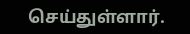செய்துள்ளார்.